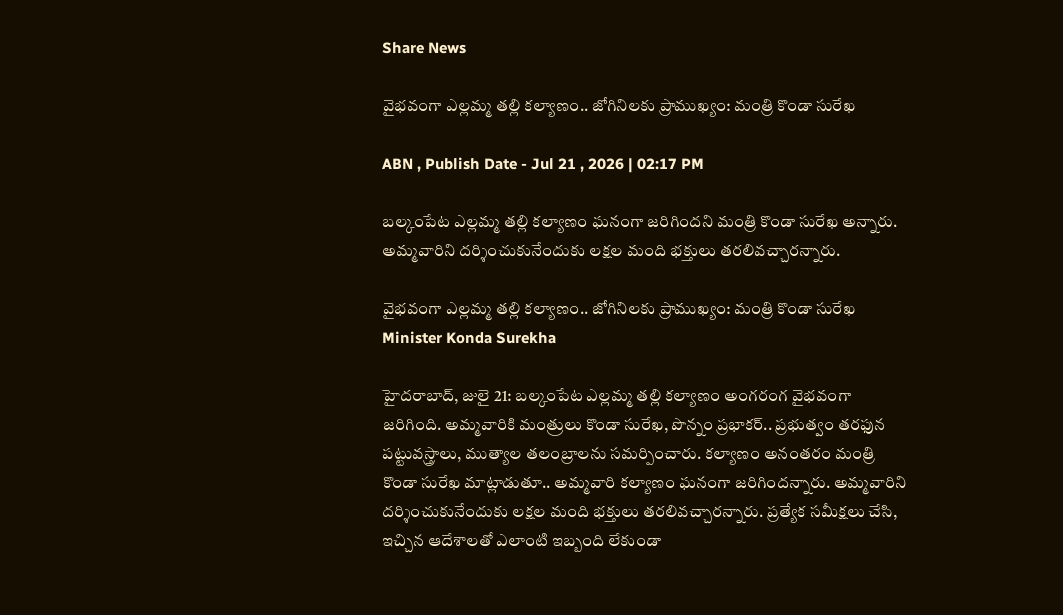Share News

వైభవంగా ఎల్లమ్మ తల్లి కల్యాణం.. జోగినిలకు ప్రాముఖ్యం: మంత్రి కొండా సురేఖ

ABN , Publish Date - Jul 21 , 2026 | 02:17 PM

బల్కంపేట ఎల్లమ్మ తల్లి కల్యాణం ఘనంగా జరిగిందని మంత్రి కొండా సురేఖ అన్నారు. అమ్మవారిని దర్శించుకునేందుకు లక్షల మంది భక్తులు తరలివచ్చారన్నారు.

వైభవంగా ఎల్లమ్మ తల్లి కల్యాణం.. జోగినిలకు ప్రాముఖ్యం: మంత్రి కొండా సురేఖ
Minister Konda Surekha

హైదరాబాద్, జులై 21: బల్కంపేట ఎల్లమ్మ తల్లి కల్యాణం అంగరంగ వైభవంగా జరిగింది. అమ్మవారికి మంత్రులు కొండా సురేఖ, పొన్నం ప్రభాకర్.. ప్రభుత్వం తరఫున పట్టువస్త్రాలు, ముత్యాల తలంబ్రాలను సమర్పించారు. కల్యాణం అనంతరం మంత్రి కొండా సురేఖ మాట్లాడుతూ.. అమ్మవారి కల్యాణం ఘనంగా జరిగిందన్నారు. అమ్మవారిని దర్శించుకునేందుకు లక్షల మంది భక్తులు తరలివచ్చారన్నారు. ప్రత్యేక సమీక్షలు చేసి, ఇచ్చిన ఆదేశాలతో ఎలాంటి ఇబ్బంది లేకుండా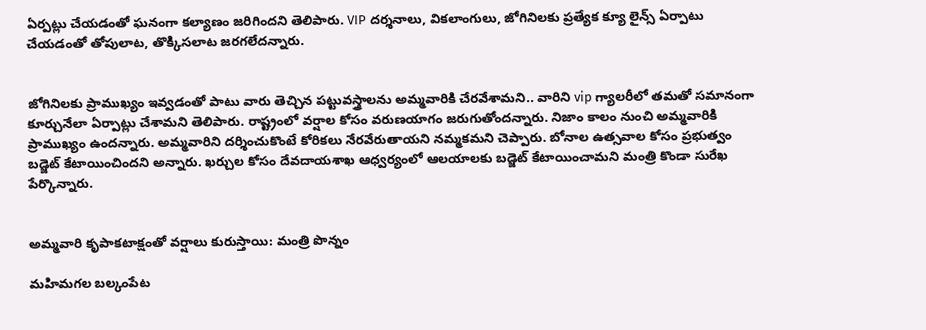ఏర్పట్లు చేయడంతో ఘనంగా కల్యాణం జరిగిందని తెలిపారు. VIP దర్శనాలు, వికలాంగులు, జోగినిలకు ప్రత్యేక క్యూ లైన్స్ ఏర్పాటు చేయడంతో తోపులాట, తొక్కిసలాట జరగలేదన్నారు.


జోగినిలకు ప్రాముఖ్యం ఇవ్వడంతో పాటు వారు తెచ్చిన పట్టువస్త్రాలను అమ్మవారికి చేరవేశామని.. వారిని vip గ్యాలరీలో తమతో సమానంగా కూర్చునేలా ఏర్పాట్లు చేశామని తెలిపారు. రాష్ట్రంలో వర్షాల కోసం వరుణయాగం జరుగుతోందన్నారు. నిజాం కాలం నుంచి అమ్మవారికి ప్రాముఖ్యం ఉందన్నారు. అమ్మవారిని దర్శించుకొంటే కోరికలు నేరవేరుతాయని నమ్మకమని చెప్పారు. బోనాల ఉత్సవాల కోసం ప్రభుత్వం బడ్జెట్ కేటాయించిందని అన్నారు. ఖర్చుల కోసం దేవదాయశాఖ ఆధ్వర్యంలో ఆలయాలకు బడ్జెట్ కేటాయించామని మంత్రి కొండా సురేఖ పేర్కొన్నారు.


అమ్మవారి కృపాకటాక్షంతో వర్షాలు కురుస్తాయి: మంత్రి పొన్నం

మహిమగల బల్కంపేట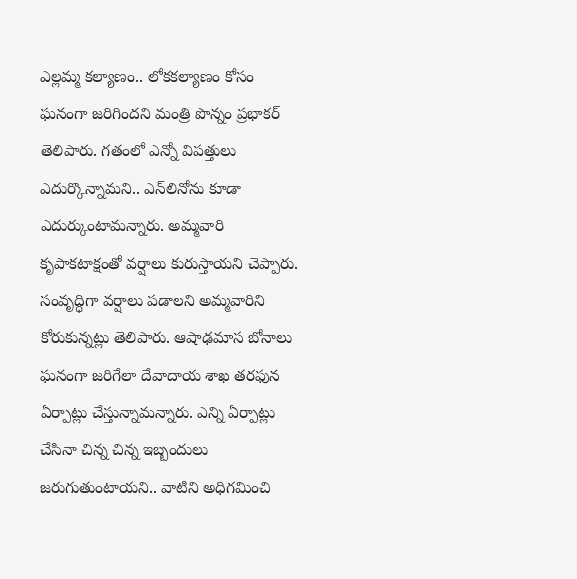ఎల్లమ్మ కల్యాణం.. లోకకల్యాణం కోసం ఘనంగా జరిగిందని మంత్రి పొన్నం ప్రభాకర్ తెలిపారు. గతంలో ఎన్నో విపత్తులు ఎదుర్కొన్నామని.. ఎన్‌లినోను కూడా ఎదుర్కుంటామన్నారు. అమ్మవారి కృపాకటాక్షంతో వర్షాలు కురుస్తాయని చెప్పారు. సంవృద్ధిగా వర్షాలు పడాలని అమ్మవారిని కోరుకున్నట్లు తెలిపారు. ఆషాఢమాస బోనాలు ఘనంగా జరిగేలా దేవాదాయ శాఖ తరఫున ఏర్పాట్లు చేస్తున్నామన్నారు. ఎన్ని ఏర్పాట్లు చేసినా చిన్న చిన్న ఇబ్బందులు జరుగుతుంటాయని.. వాటిని అధిగమించి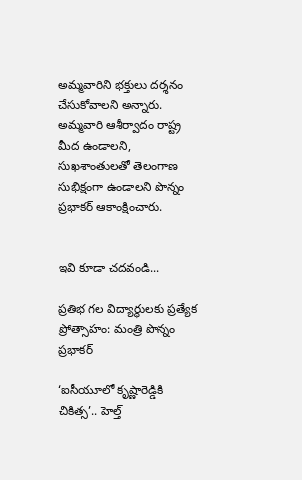అమ్మవారిని భక్తులు దర్శనం చేసుకోవాలని అన్నారు. అమ్మవారి ఆశీర్వాదం రాష్ట్ర మీద ఉండాలని, సుఖశాంతులతో తెలంగాణ సుభిక్షంగా ఉండాలని పొన్నం ప్రభాకర్ ఆకాంక్షించారు.


ఇవి కూడా చదవండి...

ప్రతిభ గల విద్యార్థులకు ప్రత్యేక ప్రోత్సాహం: మంత్రి పొన్నం ప్రభాకర్

‘ఐసీయూలో కృష్ణారెడ్డికి చికిత్స’.. హెల్త్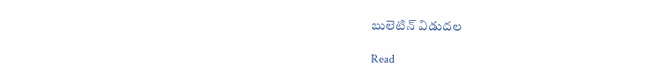బులెటిన్ విడుదల

Read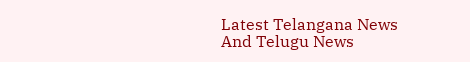Latest Telangana News And Telugu News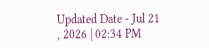Updated Date - Jul 21 , 2026 | 02:34 PM